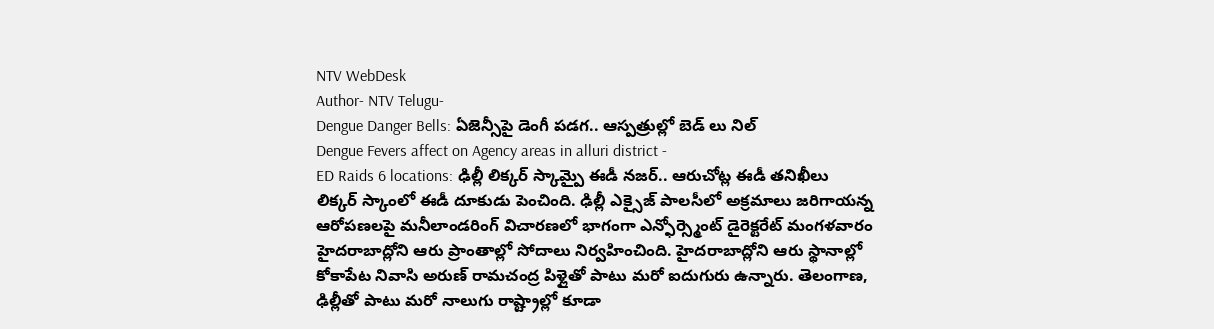NTV WebDesk
Author- NTV Telugu-
Dengue Danger Bells: ఏజెన్సీపై డెంగీ పడగ.. ఆస్పత్రుల్లో బెడ్ లు నిల్
Dengue Fevers affect on Agency areas in alluri district -
ED Raids 6 locations: ఢిల్లీ లిక్కర్ స్కామ్పై ఈడీ నజర్.. ఆరుచోట్ల ఈడీ తనిఖీలు
లిక్కర్ స్కాంలో ఈడీ దూకుడు పెంచింది. ఢిల్లీ ఎక్సైజ్ పాలసీలో అక్రమాలు జరిగాయన్న ఆరోపణలపై మనీలాండరింగ్ విచారణలో భాగంగా ఎన్ఫోర్స్మెంట్ డైరెక్టరేట్ మంగళవారం హైదరాబాద్లోని ఆరు ప్రాంతాల్లో సోదాలు నిర్వహించింది. హైదరాబాద్లోని ఆరు స్థానాల్లో కోకాపేట నివాసి అరుణ్ రామచంద్ర పిళ్లైతో పాటు మరో ఐదుగురు ఉన్నారు. తెలంగాణ, ఢిల్లీతో పాటు మరో నాలుగు రాష్ట్రాల్లో కూడా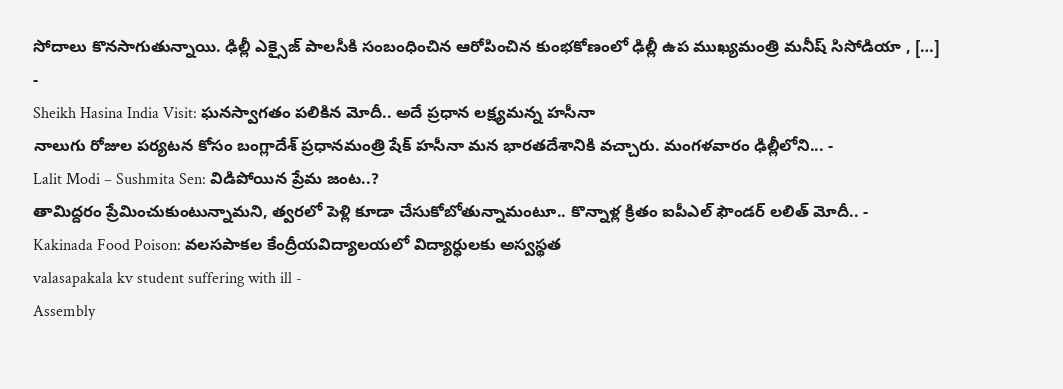సోదాలు కొనసాగుతున్నాయి. ఢిల్లీ ఎక్సైజ్ పాలసీకి సంబంధించిన ఆరోపించిన కుంభకోణంలో ఢిల్లీ ఉప ముఖ్యమంత్రి మనీష్ సిసోడియా , […] -
Sheikh Hasina India Visit: ఘనస్వాగతం పలికిన మోదీ.. అదే ప్రధాన లక్ష్యమన్న హసీనా
నాలుగు రోజుల పర్యటన కోసం బంగ్లాదేశ్ ప్రధానమంత్రి షేక్ హసీనా మన భారతదేశానికి వచ్చారు. మంగళవారం ఢిల్లీలోని... -
Lalit Modi – Sushmita Sen: విడిపోయిన ప్రేమ జంట..?
తామిద్దరం ప్రేమించుకుంటున్నామని, త్వరలో పెళ్లి కూడా చేసుకోబోతున్నామంటూ.. కొన్నాళ్ల క్రితం ఐపీఎల్ ఫౌండర్ లలిత్ మోదీ.. -
Kakinada Food Poison: వలసపాకల కేంద్రీయవిద్యాలయలో విద్యార్ధులకు అస్వస్థత
valasapakala kv student suffering with ill -
Assembly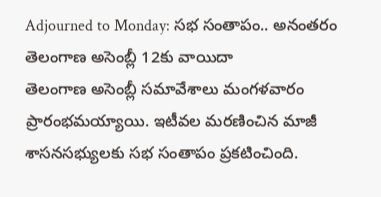Adjourned to Monday: సభ సంతాపం.. అనంతరం తెలంగాణ అసెంబ్లీ 12కు వాయిదా
తెలంగాణ అసెంబ్లీ సమావేశాలు మంగళవారం ప్రారంభమయ్యాయి. ఇటీవల మరణించిన మాజీ శాసనసభ్యులకు సభ సంతాపం ప్రకటించింది.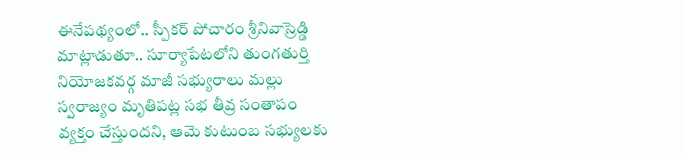ఈనేపథ్యంలో.. స్పీకర్ పోచారం శ్రీనివాస్రెడ్డి మాట్లాడుతూ.. సూర్యాపేటలోని తుంగతుర్తి నియోజకవర్గ మాజీ సభ్యురాలు మల్లు స్వరాజ్యం మృతిపట్ల సభ తీవ్ర సంతాపం వ్యక్తం చేస్తుందని, ఆమె కుటుంబ సభ్యులకు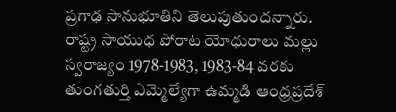ప్రగాఢ సానుభూతిని తెలుపుతుందన్నారు. రాష్ట్ర సాయుధ పోరాట యోధురాలు మల్లు స్వరాజ్యం 1978-1983, 1983-84 వరకు తుంగతుర్తి ఎమ్మెల్యేగా ఉమ్మడి ఆంధ్రప్రదేశ్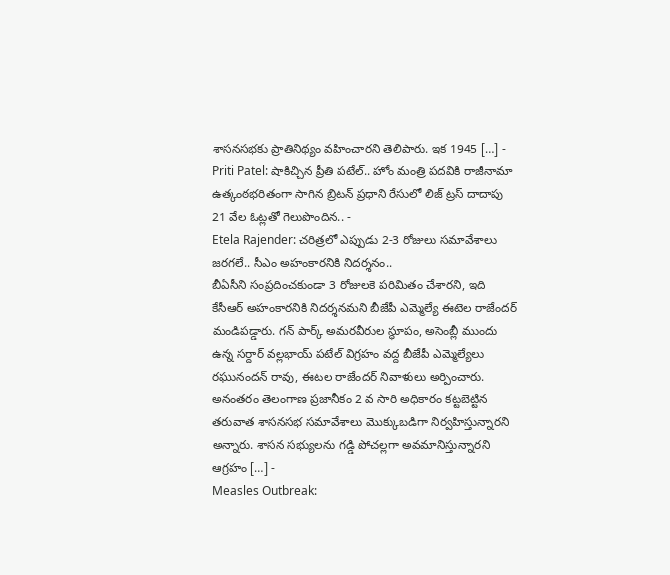శాసనసభకు ప్రాతినిథ్యం వహించారని తెలిపారు. ఇక 1945 […] -
Priti Patel: షాకిచ్చిన ప్రీతి పటేల్.. హోం మంత్రి పదవికి రాజీనామా
ఉత్కంఠభరితంగా సాగిన బ్రిటన్ ప్రధాని రేసులో లిజ్ ట్రస్ దాదాపు 21 వేల ఓట్లతో గెలుపొందిన.. -
Etela Rajender: చరిత్రలో ఎప్పుడు 2-3 రోజులు సమావేశాలు జరగలే.. సీఎం అహంకారనికి నిదర్శనం..
బీఏసీని సంప్రదించకుండా 3 రోజులకె పరిమితం చేశారని, ఇది కేసీఆర్ అహంకారనికి నిదర్శనమని బీజేపీ ఎమ్మెల్యే ఈటెల రాజేందర్ మండిపడ్డారు. గన్ పార్క్ అమరవీరుల స్థూపం, అసెంబ్లీ ముందు ఉన్న సర్దార్ వల్లభాయ్ పటేల్ విగ్రహం వద్ద బీజేపీ ఎమ్మెల్యేలు రఘునందన్ రావు, ఈటల రాజేందర్ నివాళులు అర్పించారు. అనంతరం తెలంగాణ ప్రజానీకం 2 వ సారి అధికారం కట్టబెట్టిన తరువాత శాసనసభ సమావేశాలు మొక్కుబడిగా నిర్వహిస్తున్నారని అన్నారు. శాసన సభ్యులను గడ్డి పోచల్లగా అవమానిస్తున్నారని ఆగ్రహం […] -
Measles Outbreak: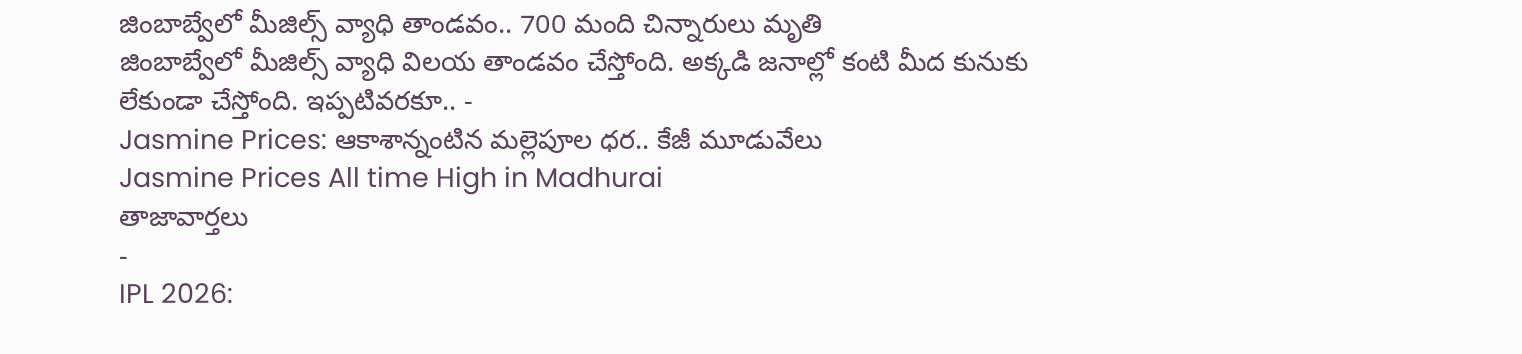జింబాబ్వేలో మీజిల్స్ వ్యాధి తాండవం.. 700 మంది చిన్నారులు మృతి
జింబాబ్వేలో మీజిల్స్ వ్యాధి విలయ తాండవం చేస్తోంది. అక్కడి జనాల్లో కంటి మీద కునుకు లేకుండా చేస్తోంది. ఇప్పటివరకూ.. -
Jasmine Prices: ఆకాశాన్నంటిన మల్లెపూల ధర.. కేజీ మూడువేలు
Jasmine Prices All time High in Madhurai
తాజావార్తలు
-
IPL 2026: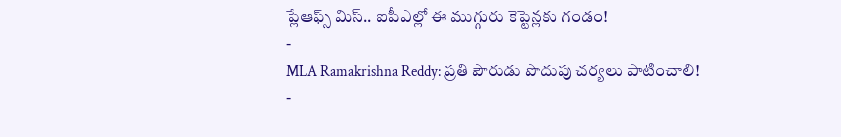ప్లేఆఫ్స్ మిస్.. ఐపీఎల్లో ఈ ముగ్గురు కెప్టెన్లకు గండం!
-
MLA Ramakrishna Reddy: ప్రతి పౌరుడు పొదుపు చర్యలు పాటించాలి!
-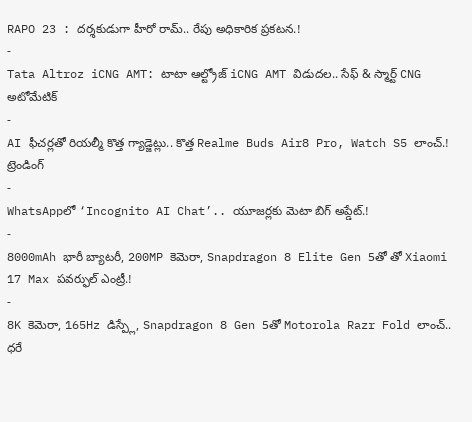RAPO 23 : దర్శకుడుగా హీరో రామ్.. రేపు అధికారిక ప్రకటన.!
-
Tata Altroz iCNG AMT: టాటా ఆల్ట్రోజ్ iCNG AMT విడుదల.. సేఫ్ & స్మార్ట్ CNG అటోమేటిక్
-
AI ఫీచర్లతో రియల్మీ కొత్త గ్యాడ్జెట్లు.. కొత్త Realme Buds Air8 Pro, Watch S5 లాంచ్.!
ట్రెండింగ్
-
WhatsAppలో ‘Incognito AI Chat’.. యూజర్లకు మెటా బిగ్ అప్డేట్.!
-
8000mAh భారీ బ్యాటరీ, 200MP కెమెరా, Snapdragon 8 Elite Gen 5తో తో Xiaomi 17 Max పవర్ఫుల్ ఎంట్రీ.!
-
8K కెమెరా, 165Hz డిస్ప్లే, Snapdragon 8 Gen 5తో Motorola Razr Fold లాంచ్.. ధరే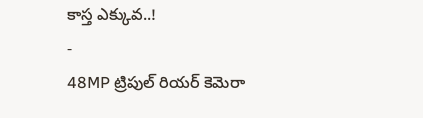కాస్త ఎక్కువ..!
-
48MP ట్రిపుల్ రియర్ కెమెరా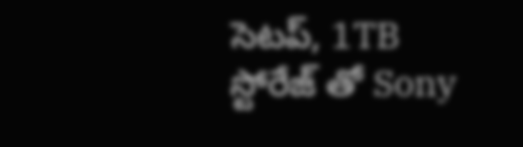సెటప్, 1TB స్టోరేజ్ తో Sony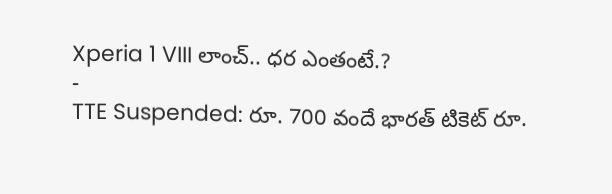Xperia 1 VIII లాంచ్.. ధర ఎంతంటే.?
-
TTE Suspended: రూ. 700 వందే భారత్ టికెట్ రూ.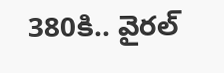380కి.. వైరల్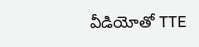వీడియోతో TTE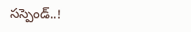సస్పెండ్..!